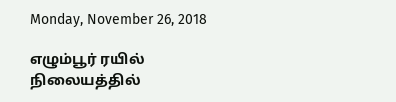Monday, November 26, 2018

எழும்பூர் ரயில் நிலையத்தில்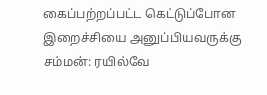கைப்பற்றப்பட்ட கெட்டுப்போன இறைச்சியை அனுப்பியவருக்கு சம்மன்: ரயில்வே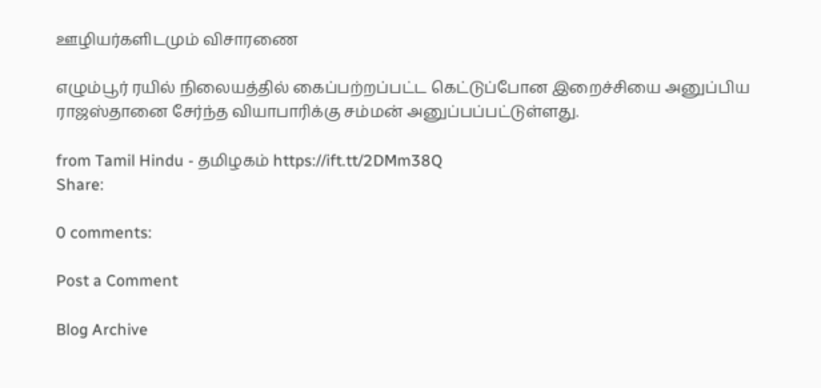ஊழியர்களிடமும் விசாரணை

எழும்பூர் ரயில் நிலையத்தில் கைப்பற்றப்பட்ட கெட்டுப்போன இறைச்சியை அனுப்பிய ராஜஸ்தானை சேர்ந்த வியாபாரிக்கு சம்மன் அனுப்பப்பட்டுள்ளது.

from Tamil Hindu - தமிழகம் https://ift.tt/2DMm38Q
Share:

0 comments:

Post a Comment

Blog Archive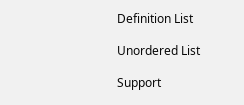Definition List

Unordered List

Support